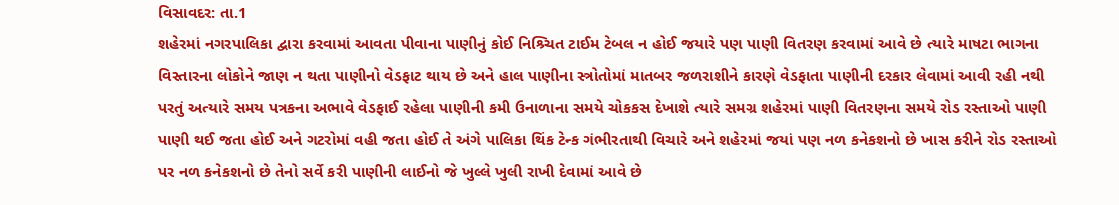વિસાવદર: તા.1
શહેરમાં નગરપાલિકા દ્વારા કરવામાં આવતા પીવાના પાણીનું કોઈ નિશ્ર્ચિત ટાઈમ ટેબલ ન હોઈ જયારે પણ પાણી વિતરણ કરવામાં આવે છે ત્યારે માષટા ભાગના વિસ્તારના લોકોને જાણ ન થતા પાણીનો વેડફાટ થાય છે અને હાલ પાણીના સ્ત્રોતોમાં માતબર જળરાશીને કારણે વેડફાતા પાણીની દરકાર લેવામાં આવી રહી નથી પરતું અત્યારે સમય પત્રકના અભાવે વેડફાઈ રહેલા પાણીની કમી ઉનાળાના સમયે ચોકકસ દેખાશે ત્યારે સમગ્ર શહેરમાં પાણી વિતરણના સમયે રોડ રસ્તાઓ પાણી પાણી થઈ જતા હોઈ અને ગટરોમાં વહી જતા હોઈ તે અંગે પાલિકા થિંક ટેન્ક ગંભીરતાથી વિચારે અને શહેરમાં જયાં પણ નળ કનેકશનો છે ખાસ કરીને રોડ રસ્તાઓ પર નળ કનેકશનો છે તેનો સર્વે કરી પાણીની લાઈનો જે ખુલ્લે ખુલી રાખી દેવામાં આવે છે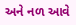અને નળ આવે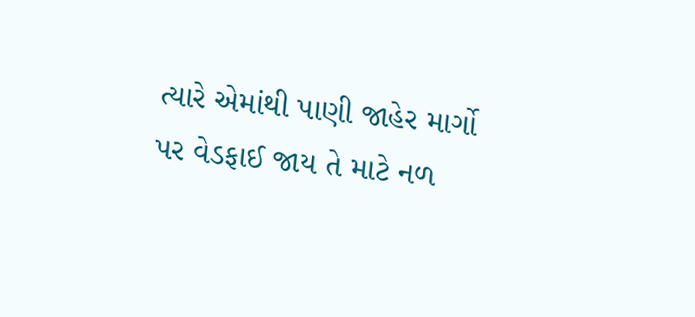ત્યારે એમાંથી પાણી જાહેર માર્ગો પર વેડફાઈ જાય તે માટે નળ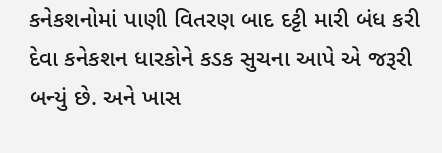કનેકશનોમાં પાણી વિતરણ બાદ દટ્ટી મારી બંધ કરી દેવા કનેકશન ધારકોને કડક સુચના આપે એ જરૂરી બન્યું છે. અને ખાસ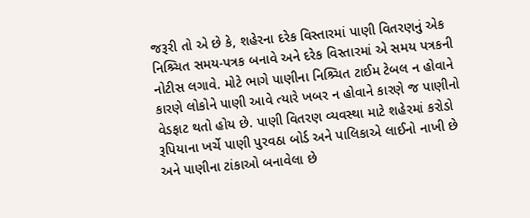જરૂરી તો એ છે કે, શહેરના દરેક વિસ્તારમાં પાણી વિતરણનું એક નિશ્ર્ચિત સમય-પત્રક બનાવે અને દરેક વિસ્તારમાં એ સમય પત્રકની નોટીસ લગાવે. મોટે ભાગે પાણીના નિશ્ર્ચિત ટાઈમ ટેબલ ન હોવાને કારણે લોકોને પાણી આવે ત્યારે ખબર ન હોવાને કારણે જ પાણીનો વેડફાટ થતો હોય છે. પાણી વિતરણ વ્યવસ્થા માટે શહેરમાં કરોડો રૂપિયાના ખર્ચે પાણી પુરવઠા બોર્ડ અને પાલિકાએ લાઈનો નાખી છે અને પાણીના ટાંકાઓ બનાવેલા છે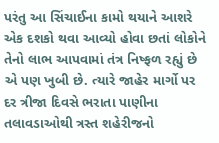પરંતુ આ સિંચાઈના કામો થયાને આશરે એક દશકો થવા આવ્યો હોવા છતાં લોકોને તેનો લાભ આપવામાં તંત્ર નિષ્ફળ રહ્યું છે એ પણ ખુબી છે. ત્યારે જાહેર માર્ગો પર દર ત્રીજા દિવસે ભરાતા પાણીના તલાવડાઓથી ત્રસ્ત શહેરીજનો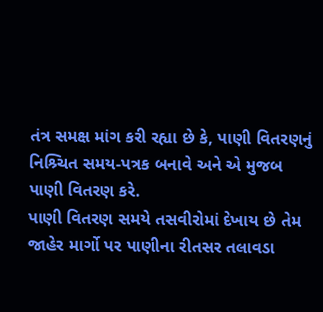તંત્ર સમક્ષ માંગ કરી રહ્યા છે કે, પાણી વિતરણનું નિશ્ર્ચિત સમય-પત્રક બનાવે અને એ મુજબ પાણી વિતરણ કરે.
પાણી વિતરણ સમયે તસવીરોમાં દેખાય છે તેમ જાહેર માર્ગો પર પાણીના રીતસર તલાવડા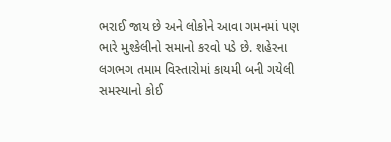ભરાઈ જાય છે અને લોકોને આવા ગમનમાં પણ ભારે મુશ્કેલીનો સમાનો કરવો પડે છે. શહેરના લગભગ તમામ વિસ્તારોમાં કાયમી બની ગયેલી સમસ્યાનો કોઈ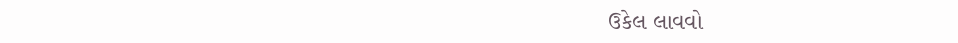ઉકેલ લાવવો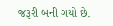જરૂરી બની ગયો છે.